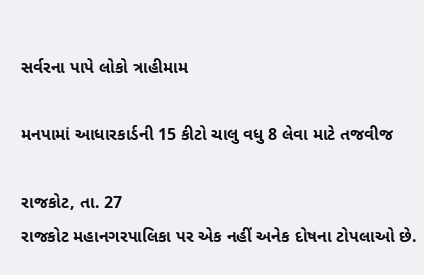સર્વરના પાપે લોકો ત્રાહીમામ

મનપામાં આધારકાર્ડની 15 કીટો ચાલુ વધુ 8 લેવા માટે તજવીજ

રાજકોટ, તા. 27
રાજકોટ મહાનગરપાલિકા પર એક નહીં અનેક દોષના ટોપલાઓ છે.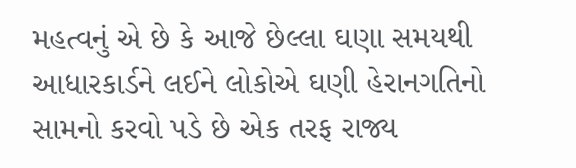મહત્વનું એ છે કે આજે છેલ્લા ઘણા સમયથી આધારકાર્ડને લઈને લોકોએ ઘણી હેરાનગતિનો સામનો કરવો પડે છે એક તરફ રાજ્ય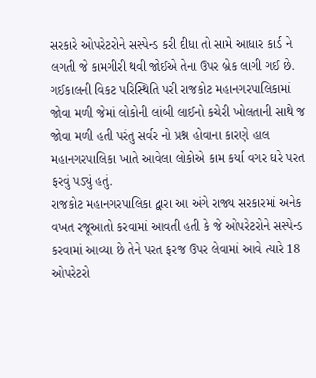સરકારે ઓપરેટરોને સસ્પેન્ડ કરી દીધા તો સામે આધાર કાર્ડ ને લગતી જે કામગીરી થવી જોઈએ તેના ઉપર બ્રેક લાગી ગઈ છે. ગઈકાલની વિકટ પરિસ્થિતિ પરી રાજકોટ મહાનગરપાલિકામાં જોવા મળી જેમાં લોકોની લાંબી લાઈનો કચેરી ખોલતાની સાથે જ જોવા મળી હતી પરંતુ સર્વર નો પ્રશ્ન હોવાના કારણે હાલ મહાનગરપાલિકા ખાતે આવેલા લોકોએ કામ કર્યા વગર ઘરે પરત ફરવું પડ્યું હતું.
રાજકોટ મહાનગરપાલિકા દ્વારા આ અંગે રાજ્ય સરકારમાં અનેક વખત રજૂઆતો કરવામાં આવતી હતી કે જે ઓપરેટરોને સસ્પેન્ડ કરવામાં આવ્યા છે તેને પરત ફરજ ઉપર લેવામાં આવે ત્યારે 18 ઓપરેટરો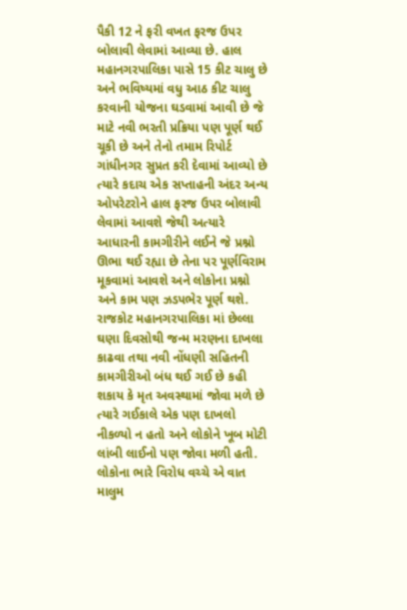પૈકી 12 ને ફરી વખત ફરજ ઉપર બોલાવી લેવામાં આવ્યા છે. હાલ મહાનગરપાલિકા પાસે 15 કીટ ચાલુ છે અને ભવિષ્યમાં વધુ આઠ કીટ ચાલુ કરવાની યોજના ઘડવામાં આવી છે જે માટે નવી ભરતી પ્રક્રિયા પણ પૂર્ણ થઈ ચૂકી છે અને તેનો તમામ રિપોર્ટ ગાંધીનગર સુપ્રત કરી દેવામાં આવ્યો છે ત્યારે કદાચ એક સપ્તાહની અંદર અન્ય ઓપરેટરોને હાલ ફરજ ઉપર બોલાવી લેવામાં આવશે જેથી અત્યારે આધારની કામગીરીને લઈને જે પ્રશ્નો ઊભા થઈ રહ્યા છે તેના પર પૂર્ણવિરામ મૂકવામાં આવશે અને લોકોના પ્રશ્નો અને કામ પણ ઝડપભેર પૂર્ણ થશે.
રાજકોટ મહાનગરપાલિકા માં છેલ્લા ઘણા દિવસોથી જન્મ મરણના દાખલા કાઢવા તથા નવી નોંધણી સહિતની કામગીરીઓ બંધ થઈ ગઈ છે કહી શકાય કે મૃત અવસ્થામાં જોવા મળે છે ત્યારે ગઈકાલે એક પણ દાખલો નીકળ્યો ન હતો અને લોકોને ખૂબ મોટી લાંબી લાઈનો પણ જોવા મળી હતી. લોકોના ભારે વિરોધ વચ્ચે એ વાત માલુમ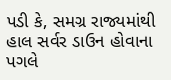પડી કે, સમગ્ર રાજ્યમાંથી હાલ સર્વર ડાઉન હોવાના પગલે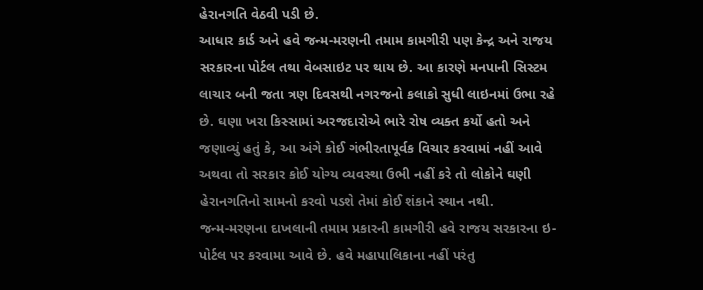હેરાનગતિ વેઠવી પડી છે.
આધાર કાર્ડ અને હવે જન્મ-મરણની તમામ કામગીરી પણ કેન્દ્ર અને રાજય સરકારના પોર્ટલ તથા વેબસાઇટ પર થાય છે. આ કારણે મનપાની સિસ્ટમ લાચાર બની જતા ત્રણ દિવસથી નગરજનો કલાકો સુધી લાઇનમાં ઉભા રહે છે. ઘણા ખરા કિસ્સામાં અરજદારોએ ભારે રોષ વ્યક્ત કર્યો હતો અને જણાવ્યું હતું કે, આ અંગે કોઈ ગંભીરતાપૂર્વક વિચાર કરવામાં નહીં આવે અથવા તો સરકાર કોઈ યોગ્ય વ્યવસ્થા ઉભી નહીં કરે તો લોકોને ઘણી હેરાનગતિનો સામનો કરવો પડશે તેમાં કોઈ શંકાને સ્થાન નથી.
જન્મ-મરણના દાખલાની તમામ પ્રકારની કામગીરી હવે રાજય સરકારના ઇ-પોર્ટલ પર કરવામા આવે છે. હવે મહાપાલિકાના નહીં પરંતુ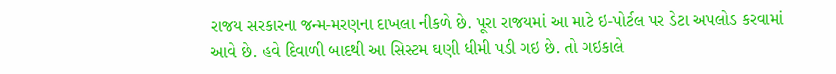રાજય સરકારના જન્મ-મરણના દાખલા નીકળે છે. પૂરા રાજયમાં આ માટે ઇ-પોર્ટલ પર ડેટા અપલોડ કરવામાં આવે છે. હવે દિવાળી બાદથી આ સિસ્ટમ ઘણી ધીમી પડી ગઇ છે. તો ગઇકાલે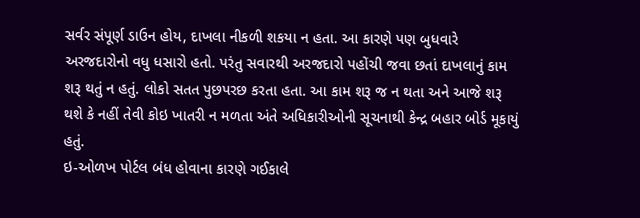સર્વર સંપૂર્ણ ડાઉન હોય, દાખલા નીકળી શકયા ન હતા. આ કારણે પણ બુધવારે અરજદારોનો વધુ ધસારો હતો. પરંતુ સવારથી અરજદારો પહોંચી જવા છતાં દાખલાનું કામ શરૂ થતું ન હતું. લોકો સતત પુછપરછ કરતા હતા. આ કામ શરૂ જ ન થતા અને આજે શરૂ થશે કે નહીં તેવી કોઇ ખાતરી ન મળતા અંતે અધિકારીઓની સૂચનાથી કેન્દ્ર બહાર બોર્ડ મૂકાયું હતું.
ઇ-ઓળખ પોર્ટલ બંધ હોવાના કારણે ગઈકાલે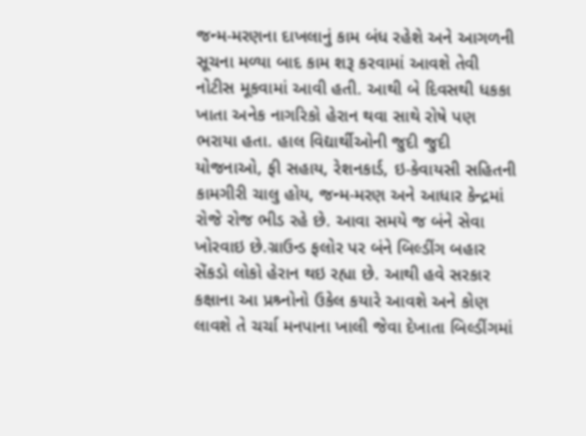જન્મ-મરણના દાખલાનું કામ બંધ રહેશે અને આગળની સૂચના મળ્યા બાદ કામ શરૂ કરવામાં આવશે તેવી નોટીસ મૂકવામાં આવી હતી. આથી બે દિવસથી ધકકા ખાતા અનેક નાગરિકો હેરાન થવા સાથે રોષે પણ ભરાયા હતા. હાલ વિદ્યાર્થીઓની જુદી જુદી યોજનાઓ, ફી સહાય, રેશનકાર્ડ, ઇ-કેવાયસી સહિતની કામગીરી ચાલુ હોય, જન્મ-મરણ અને આધાર કેન્દ્રમાં રોજે રોજ ભીડ રહે છે. આવા સમયે જ બંને સેવા ખોરવાઇ છે.ગ્રાઉન્ડ ફલોર પર બંને બિલ્ડીંગ બહાર સેંકડો લોકો હેરાન થઇ રહ્યા છે. આથી હવે સરકાર કક્ષાના આ પ્રશ્ર્નોનો ઉકેલ કયારે આવશે અને કોણ લાવશે તે ચર્ચા મનપાના ખાલી જેવા દેખાતા બિલ્ડીંગમાં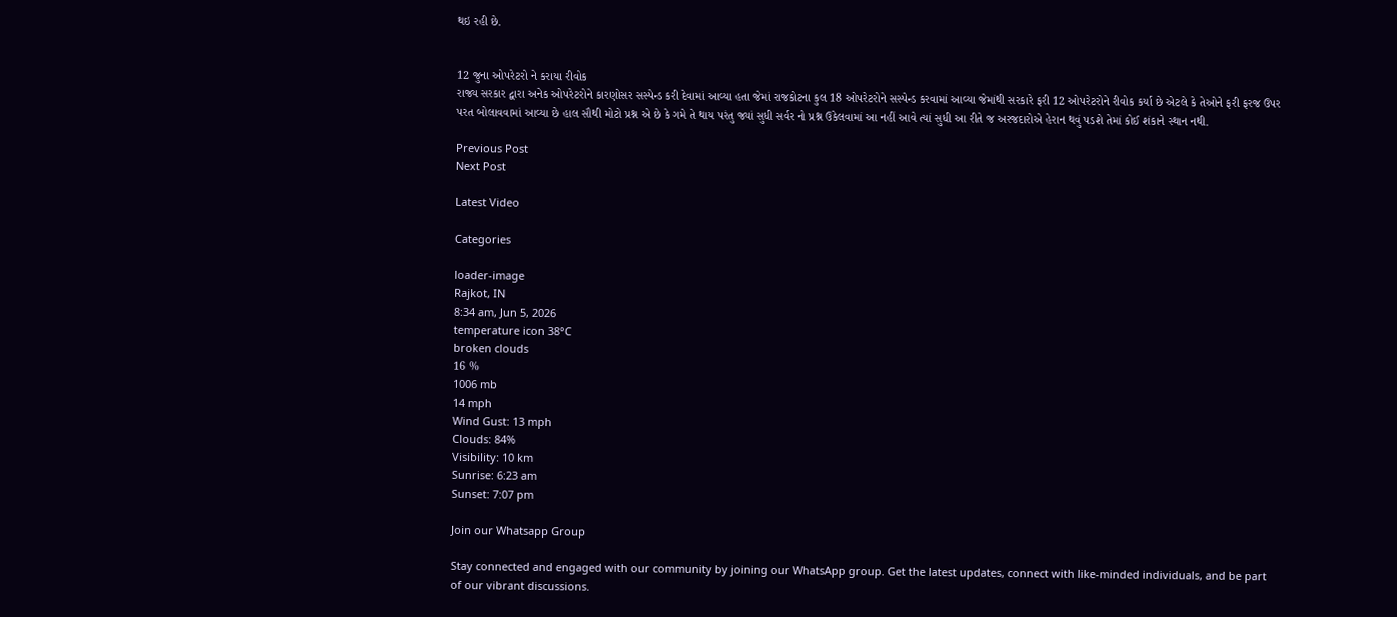થઇ રહી છે.


12 જુના ઓપરેટરો ને કરાયા રીવોક
રાજ્ય સરકાર દ્વારા અનેક ઓપરેટરોને કારણોસર સસ્પેન્ડ કરી દેવામાં આવ્યા હતા જેમાં રાજકોટના કુલ 18 ઓપરેટરોને સસ્પેન્ડ કરવામાં આવ્યા જેમાંથી સરકારે ફરી 12 ઓપરેટરોને રીવોક કર્યા છે એટલે કે તેઓને ફરી ફરજ ઉપર પરત બોલાવવામાં આવ્યા છે હાલ સૌથી મોટો પ્રશ્ન એ છે કે ગમે તે થાય પરંતુ જ્યાં સુધી સર્વર નો પ્રશ્ન ઉકેલવામાં આ નહીં આવે ત્યાં સુધી આ રીતે જ અરજદારોએ હેરાન થવું પડશે તેમાં કોઈ શંકાને સ્થાન નથી.

Previous Post
Next Post

Latest Video

Categories

loader-image
Rajkot, IN
8:34 am, Jun 5, 2026
temperature icon 38°C
broken clouds
16 %
1006 mb
14 mph
Wind Gust: 13 mph
Clouds: 84%
Visibility: 10 km
Sunrise: 6:23 am
Sunset: 7:07 pm

Join our Whatsapp Group

Stay connected and engaged with our community by joining our WhatsApp group. Get the latest updates, connect with like-minded individuals, and be part of our vibrant discussions.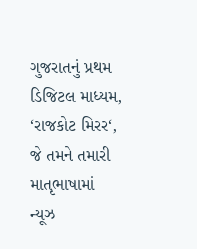ગુજરાતનું પ્રથમ ડિજિટલ માધ્યમ, ‘રાજકોટ મિરર‘, જે તમને તમારી માતૃભાષામાં ન્યૂઝ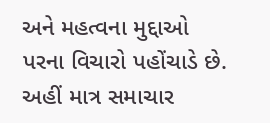અને મહત્વના મુદ્દાઓ પરના વિચારો પહોંચાડે છે. અહીં માત્ર સમાચાર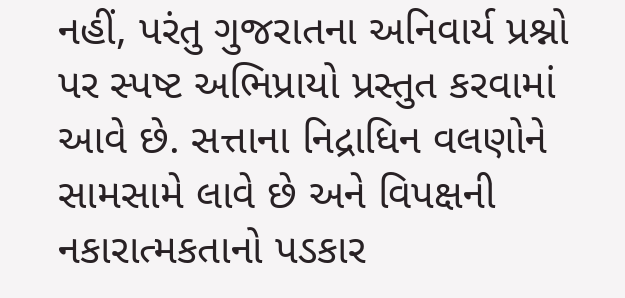નહીં, પરંતુ ગુજરાતના અનિવાર્ય પ્રશ્નો પર સ્પષ્ટ અભિપ્રાયો પ્રસ્તુત કરવામાં આવે છે. સત્તાના નિદ્રાધિન વલણોને સામસામે લાવે છે અને વિપક્ષની નકારાત્મકતાનો પડકાર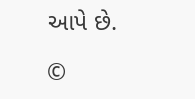આપે છે.

©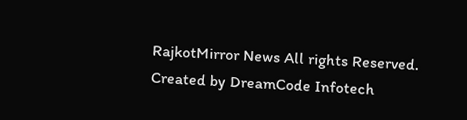RajkotMirror News All rights Reserved. Created by DreamCode Infotech